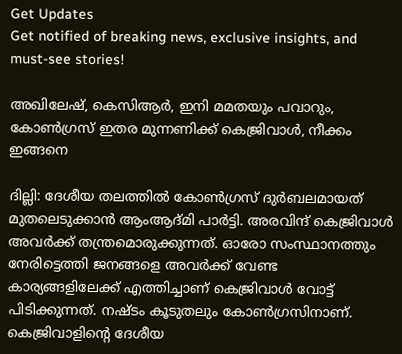Get Updates
Get notified of breaking news, exclusive insights, and must-see stories!

അഖിലേഷ്, കെസിആര്‍, ഇനി മമതയും പവാറും, കോണ്‍ഗ്രസ് ഇതര മുന്നണിക്ക് കെജ്രിവാള്‍, നീക്കം ഇങ്ങനെ

ദില്ലി: ദേശീയ തലത്തില്‍ കോണ്‍ഗ്രസ് ദുര്‍ബലമായത് മുതലെടുക്കാന്‍ ആംആദ്മി പാര്‍ട്ടി. അരവിന്ദ് കെജ്രിവാള്‍ അവര്‍ക്ക് തന്ത്രമൊരുക്കുന്നത്. ഓരോ സംസ്ഥാനത്തും നേരിട്ടെത്തി ജനങ്ങളെ അവര്‍ക്ക് വേണ്ട കാര്യങ്ങളിലേക്ക് എത്തിച്ചാണ് കെജ്രിവാള്‍ വോട്ട് പിടിക്കുന്നത്. നഷ്ടം കൂടുതലും കോണ്‍ഗ്രസിനാണ്. കെജ്രിവാളിന്റെ ദേശീയ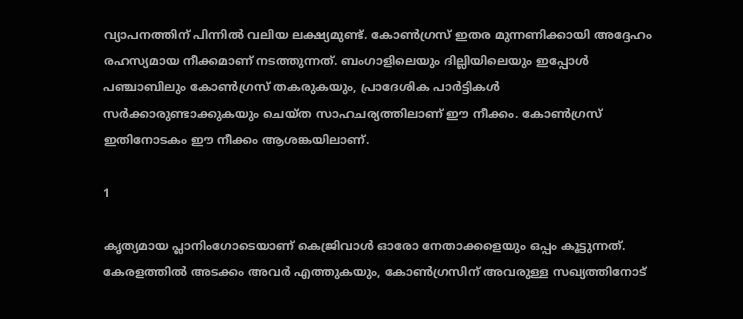വ്യാപനത്തിന് പിന്നില്‍ വലിയ ലക്ഷ്യമുണ്ട്. കോണ്‍ഗ്രസ് ഇതര മുന്നണിക്കായി അദ്ദേഹം രഹസ്യമായ നീക്കമാണ് നടത്തുന്നത്. ബംഗാളിലെയും ദില്ലിയിലെയും ഇപ്പോള്‍ പഞ്ചാബിലും കോണ്‍ഗ്രസ് തകരുകയും, പ്രാദേശിക പാര്‍ട്ടികള്‍ സര്‍ക്കാരുണ്ടാക്കുകയും ചെയ്ത സാഹചര്യത്തിലാണ് ഈ നീക്കം. കോണ്‍ഗ്രസ് ഇതിനോടകം ഈ നീക്കം ആശങ്കയിലാണ്.

1

കൃത്യമായ പ്ലാനിംഗോടെയാണ് കെജ്രിവാള്‍ ഓരോ നേതാക്കളെയും ഒപ്പം കൂട്ടുന്നത്. കേരളത്തില്‍ അടക്കം അവര്‍ എത്തുകയും, കോണ്‍ഗ്രസിന് അവരുള്ള സഖ്യത്തിനോട്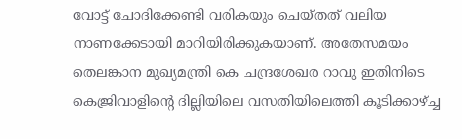വോട്ട് ചോദിക്കേണ്ടി വരികയും ചെയ്തത് വലിയ നാണക്കേടായി മാറിയിരിക്കുകയാണ്. അതേസമയം തെലങ്കാന മുഖ്യമന്ത്രി കെ ചന്ദ്രശേഖര റാവു ഇതിനിടെ കെജ്രിവാളിന്റെ ദില്ലിയിലെ വസതിയിലെത്തി കൂടിക്കാഴ്ച്ച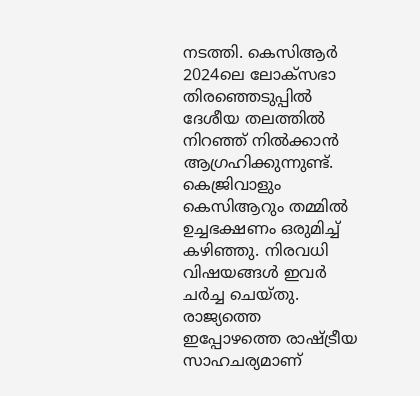നടത്തി. കെസിആര്‍ 2024ലെ ലോക്‌സഭാ തിരഞ്ഞെടുപ്പില്‍ ദേശീയ തലത്തില്‍ നിറഞ്ഞ് നില്‍ക്കാന്‍ ആഗ്രഹിക്കുന്നുണ്ട്. കെജ്രിവാളും കെസിആറും തമ്മില്‍ ഉച്ചഭക്ഷണം ഒരുമിച്ച് കഴിഞ്ഞു. നിരവധി വിഷയങ്ങള്‍ ഇവര്‍ ചര്‍ച്ച ചെയ്തു. രാജ്യത്തെ ഇപ്പോഴത്തെ രാഷ്ട്രീയ സാഹചര്യമാണ്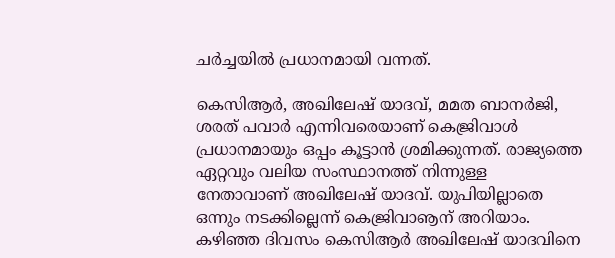ചര്‍ച്ചയില്‍ പ്രധാനമായി വന്നത്.

കെസിആര്‍, അഖിലേഷ് യാദവ്, മമത ബാനര്‍ജി, ശരത് പവാര്‍ എന്നിവരെയാണ് കെജ്രിവാള്‍ പ്രധാനമായും ഒപ്പം കൂട്ടാന്‍ ശ്രമിക്കുന്നത്. രാജ്യത്തെ ഏറ്റവും വലിയ സംസ്ഥാനത്ത് നിന്നുള്ള നേതാവാണ് അഖിലേഷ് യാദവ്. യുപിയില്ലാതെ ഒന്നും നടക്കില്ലെന്ന് കെജ്രിവാൡന് അറിയാം. കഴിഞ്ഞ ദിവസം കെസിആര്‍ അഖിലേഷ് യാദവിനെ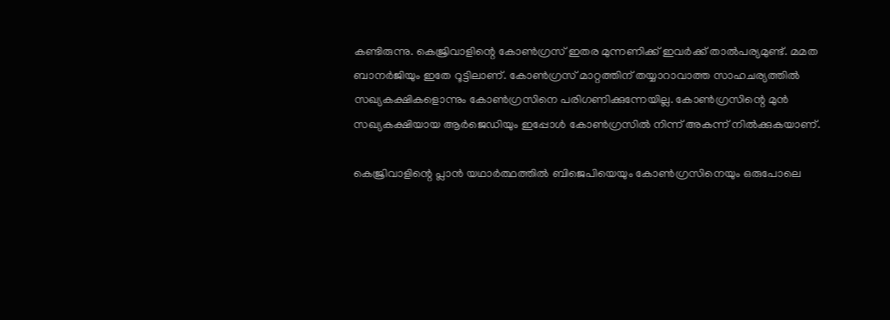കണ്ടിരുന്നു. കെജ്രിവാളിന്റെ കോണ്‍ഗ്രസ് ഇതര മുന്നണിക്ക് ഇവര്‍ക്ക് താല്‍പര്യമുണ്ട്. മമത ബാനര്‍ജിയും ഇതേ റൂട്ടിലാണ്. കോണ്‍ഗ്രസ് മാറ്റത്തിന് തയ്യാറാവാത്ത സാഹചര്യത്തില്‍ സഖ്യകക്ഷികളൊന്നും കോണ്‍ഗ്രസിനെ പരിഗണിക്കുന്നേയില്ല. കോണ്‍ഗ്രസിന്റെ മുന്‍ സഖ്യകക്ഷിയായ ആര്‍ജെഡിയും ഇപ്പോള്‍ കോണ്‍ഗ്രസില്‍ നിന്ന് അകന്ന് നില്‍ക്കുകയാണ്.

കെജ്രിവാളിന്റെ പ്ലാന്‍ യഥാര്‍ത്ഥത്തില്‍ ബിജെപിയെയും കോണ്‍ഗ്രസിനെയും ഒരുപോലെ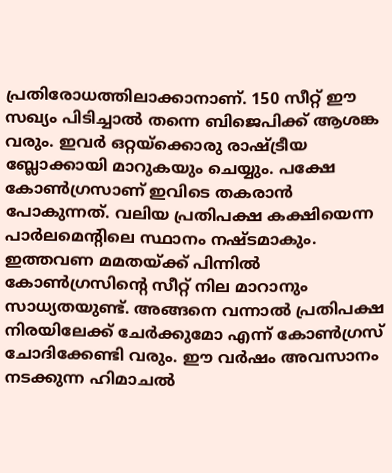പ്രതിരോധത്തിലാക്കാനാണ്. 150 സീറ്റ് ഈ സഖ്യം പിടിച്ചാല്‍ തന്നെ ബിജെപിക്ക് ആശങ്ക വരും. ഇവര്‍ ഒറ്റയ്‌ക്കൊരു രാഷ്ട്രീയ ബ്ലോക്കായി മാറുകയും ചെയ്യും. പക്ഷേ കോണ്‍ഗ്രസാണ് ഇവിടെ തകരാന്‍ പോകുന്നത്. വലിയ പ്രതിപക്ഷ കക്ഷിയെന്ന പാര്‍ലമെന്റിലെ സ്ഥാനം നഷ്ടമാകും. ഇത്തവണ മമതയ്ക്ക് പിന്നില്‍ കോണ്‍ഗ്രസിന്റെ സീറ്റ് നില മാറാനും സാധ്യതയുണ്ട്. അങ്ങനെ വന്നാല്‍ പ്രതിപക്ഷ നിരയിലേക്ക് ചേര്‍ക്കുമോ എന്ന് കോണ്‍ഗ്രസ് ചോദിക്കേണ്ടി വരും. ഈ വര്‍ഷം അവസാനം നടക്കുന്ന ഹിമാചല്‍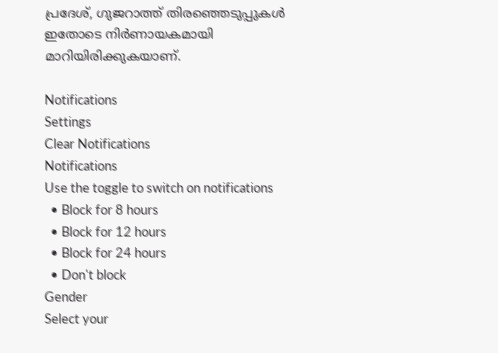പ്രദേശ്, ഗുജറാത്ത് തിരഞ്ഞെടുപ്പുകള്‍ ഇതോടെ നിര്‍ണായകമായി മാറിയിരിക്കുകയാണ്.

Notifications
Settings
Clear Notifications
Notifications
Use the toggle to switch on notifications
  • Block for 8 hours
  • Block for 12 hours
  • Block for 24 hours
  • Don't block
Gender
Select your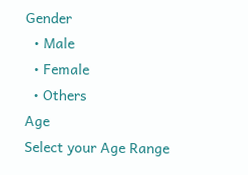Gender
  • Male
  • Female
  • Others
Age
Select your Age Range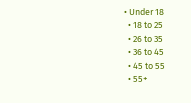• Under 18
  • 18 to 25
  • 26 to 35
  • 36 to 45
  • 45 to 55
  • 55+